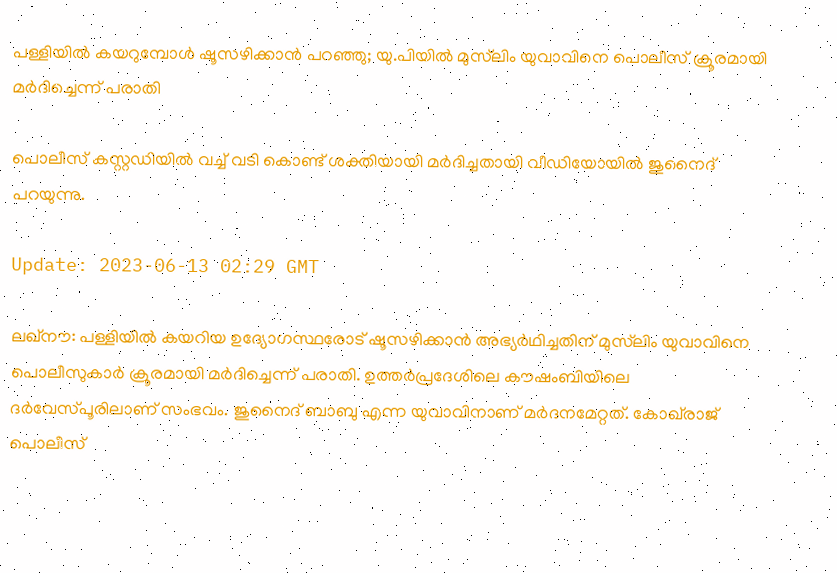പള്ളിയിൽ കയറുമ്പോൾ ഷൂസഴിക്കാൻ പറഞ്ഞു; യു.പിയിൽ മുസ്‌ലിം യുവാവിനെ പൊലീസ് ക്രൂരമായി മർദിച്ചെന്ന് പരാതി

പൊലീസ് കസ്റ്റഡിയിൽ വച്ച് വടി കൊണ്ട് ശക്തിയായി മർദിച്ചതായി വീഡിയോയിൽ ജുനൈദ് പറയുന്നു.

Update: 2023-06-13 02:29 GMT

ലഖ്നൗ: പള്ളിയിൽ കയറിയ ഉദ്യോഗസ്ഥരോട് ഷൂസഴിക്കാൻ അഭ്യർഥിച്ചതിന് മുസ്‌ലിം യുവാവിനെ പൊലീസുകാർ ക്രൂരമായി മർദിച്ചെന്ന് പരാതി. ഉത്തർപ്രദേശിലെ കൗഷംബിയിലെ ദർവേസ്പൂരിലാണ് സംഭവം. ജുനൈദ് ബാബു എന്ന യുവാവിനാണ് മർദനമേറ്റത്. കോഖ്‌രാജ് പൊലീസ്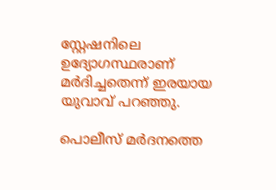സ്റ്റേഷനിലെ ഉദ്യോഗസ്ഥരാണ് മർദിച്ചതെന്ന് ഇരയായ യുവാവ് പറഞ്ഞു.

പൊലീസ് മർദനത്തെ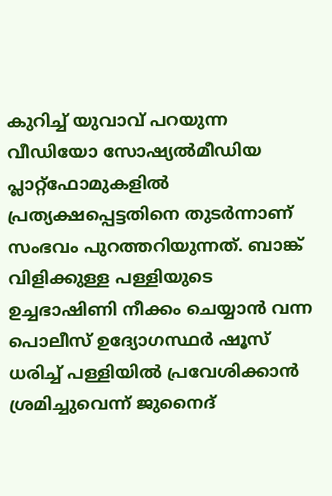കുറിച്ച് യുവാവ് പറയുന്ന വീഡിയോ സോഷ്യൽമീഡിയ പ്ലാറ്റ്‌ഫോമുകളിൽ പ്രത്യക്ഷപ്പെട്ടതിനെ തുടർന്നാണ് സംഭവം പുറത്തറിയുന്നത്. ബാങ്ക് വിളിക്കുള്ള പള്ളിയുടെ ഉച്ചഭാഷിണി നീക്കം ചെയ്യാൻ വന്ന പൊലീസ് ഉദ്യോഗസ്ഥർ ഷൂസ് ധരിച്ച് പള്ളിയിൽ പ്രവേശിക്കാൻ ശ്രമിച്ചുവെന്ന് ജുനൈദ്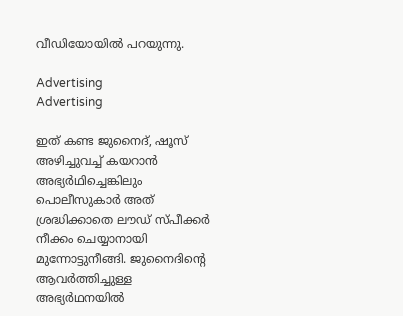വീഡിയോയിൽ പറയുന്നു.

Advertising
Advertising

ഇത് കണ്ട ജുനൈദ്, ഷൂസ് അഴിച്ചുവച്ച് കയറാൻ അഭ്യർഥിച്ചെങ്കിലും പൊലീസുകാർ അത് ശ്രദ്ധിക്കാതെ ലൗഡ് സ്പീക്കർ നീക്കം ചെയ്യാനായി മുന്നോട്ടുനീങ്ങി. ജുനൈദിന്റെ ആവർത്തിച്ചുള്ള അഭ്യർഥനയിൽ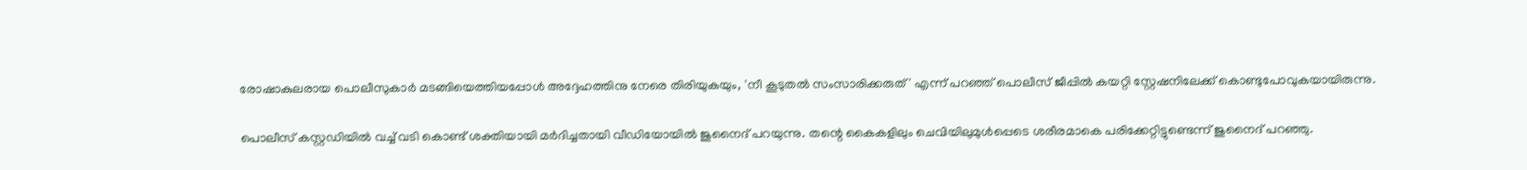രോഷാകുലരായ പൊലീസുകാർ മടങ്ങിയെത്തിയപ്പോൾ അദ്ദേഹത്തിനു നേരെ തിരിയുകയും, 'നീ കൂടുതൽ സംസാരിക്കരുത്' എന്ന് പറഞ്ഞ് പൊലീസ് ജീപ്പിൽ കയറ്റി സ്റ്റേഷനിലേക്ക് കൊണ്ടുപോവുകയായിരുന്നു.

പൊലീസ് കസ്റ്റഡിയിൽ വച്ച് വടി കൊണ്ട് ശക്തിയായി മർദിച്ചതായി വീഡിയോയിൽ ജുനൈദ് പറയുന്നു. തന്റെ കൈകളിലും ചെവിയിലുമുൾപ്പെടെ ശരീരമാകെ പരിക്കേറ്റിട്ടുണ്ടെന്ന് ജുനൈദ് പറഞ്ഞു.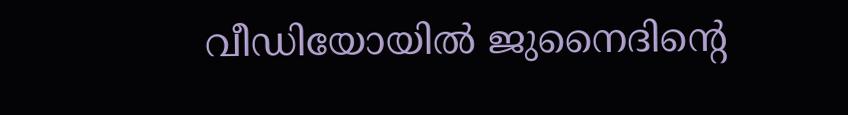വീഡിയോയിൽ ജുനൈദിന്റെ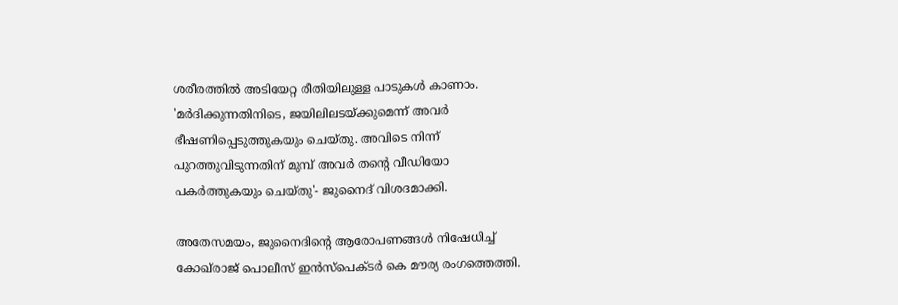ശരീരത്തിൽ അടിയേറ്റ രീതിയിലുള്ള പാടുകൾ കാണാം. 'മർദിക്കുന്നതിനിടെ, ജയിലിലടയ്ക്കുമെന്ന് അവർ ഭീഷണിപ്പെടുത്തുകയും ചെയ്തു. അവിടെ നിന്ന് പുറത്തുവിടുന്നതിന് മുമ്പ് അവർ തന്റെ വീഡിയോ പകർത്തുകയും ചെയ്തു'- ജുനൈദ് വിശദമാക്കി.

അതേസമയം, ജുനൈദിന്റെ ആരോപണങ്ങൾ നിഷേധിച്ച് കോഖ്‌രാജ് പൊലീസ് ഇൻസ്പെക്ടർ കെ മൗര്യ രംഗത്തെത്തി.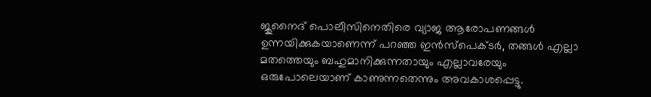ജുനൈദ് പൊലീസിനെതിരെ വ്യാജ ആരോപണങ്ങൾ ഉന്നയിക്കുകയാണെന്ന് പറഞ്ഞ ഇൻസ്പെക്ടർ, തങ്ങൾ എല്ലാ മതത്തെയും ബഹുമാനിക്കുന്നതായും എല്ലാവരേയും ഒരുപോലെയാണ് കാണുന്നതെന്നും അവകാശപ്പെട്ടു.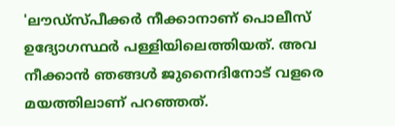'ലൗഡ്സ്പീക്കർ നീക്കാനാണ് പൊലീസ് ഉദ്യോഗസ്ഥർ പള്ളിയിലെത്തിയത്. അവ നീക്കാൻ ഞങ്ങൾ ജുനൈദിനോട് വളരെ മയത്തിലാണ് പറഞ്ഞത്.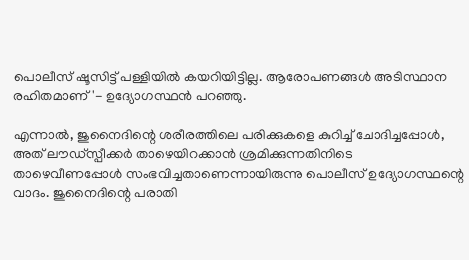പൊലീസ് ഷൂസിട്ട് പള്ളിയിൽ കയറിയിട്ടില്ല. ആരോപണങ്ങൾ അടിസ്ഥാന രഹിതമാണ്'- ഉദ്യോഗസ്ഥൻ പറഞ്ഞു.

എന്നാൽ, ജുനൈദിന്റെ ശരീരത്തിലെ പരിക്കുകളെ കുറിച്ച് ചോദിച്ചപ്പോൾ, അത് ലൗഡ്സ്പീക്കർ താഴെയിറക്കാൻ ശ്രമിക്കുന്നതിനിടെ താഴെവീണപ്പോൾ സംഭവിച്ചതാണെന്നായിരുന്നു പൊലീസ് ഉദ്യോഗസ്ഥന്റെ വാദം. ജുനൈദിന്റെ പരാതി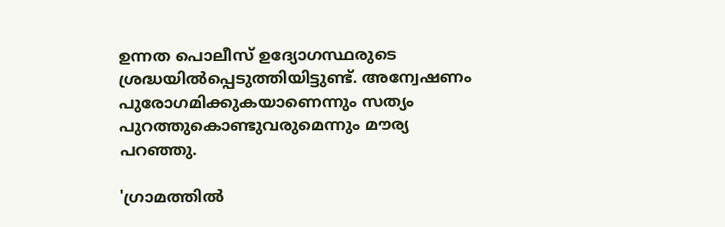ഉന്നത പൊലീസ് ഉദ്യോഗസ്ഥരുടെ ശ്രദ്ധയിൽപ്പെടുത്തിയിട്ടുണ്ട്. അന്വേഷണം പുരോഗമിക്കുകയാണെന്നും സത്യം പുറത്തുകൊണ്ടുവരുമെന്നും മൗര്യ പറഞ്ഞു.

'ഗ്രാമത്തിൽ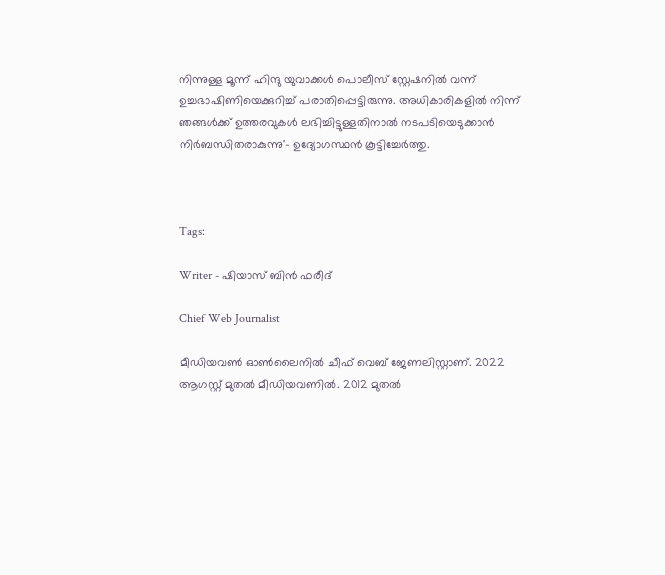നിന്നുള്ള മൂന്ന് ഹിന്ദു യുവാക്കൾ പൊലീസ് സ്റ്റേഷനിൽ വന്ന് ഉച്ചഭാഷിണിയെക്കുറിച്ച് പരാതിപ്പെട്ടിരുന്നു. അധികാരികളിൽ നിന്ന് ഞങ്ങൾക്ക് ഉത്തരവുകൾ ലഭിച്ചിട്ടുള്ളതിനാൽ നടപടിയെടുക്കാൻ നിർബന്ധിതരാകുന്നു'- ഉദ്യോഗസ്ഥൻ കൂട്ടിച്ചേർത്തു.



Tags:

Writer - ഷിയാസ് ബിന്‍ ഫരീദ്

Chief Web Journalist

മീഡിയവണ്‍ ഓണ്‍ലൈനില്‍ ചീഫ് വെബ് ജേണലിസ്റ്റാണ്. 2022 ആഗസ്റ്റ് മുതല്‍ മീഡിയവണില്‍. 2012 മുതല്‍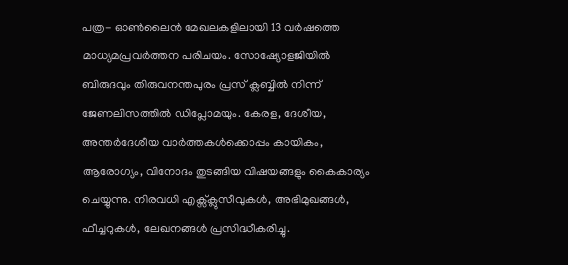പത്ര- ഓണ്‍ലൈന്‍ മേഖലകളിലായി 13 വര്‍ഷത്തെ മാധ്യമപ്രവര്‍ത്തന പരിചയം. സോഷ്യോളജിയില്‍ ബിരുദവും തിരുവനന്തപുരം പ്രസ് ക്ലബ്ബില്‍ നിന്ന് ജേണലിസത്തില്‍ ഡിപ്ലോമയും. കേരള, ദേശീയ, അന്തര്‍ദേശീയ വാര്‍ത്തകള്‍ക്കൊപ്പം കായികം, ആരോഗ്യം, വിനോദം തുടങ്ങിയ വിഷയങ്ങളും കൈകാര്യം ചെയ്യുന്നു. നിരവധി എക്സ്ക്ലുസീവുകള്‍, അഭിമുഖങ്ങള്‍, ഫീച്ചറുകള്‍, ലേഖനങ്ങള്‍ പ്രസിദ്ധീകരിച്ചു.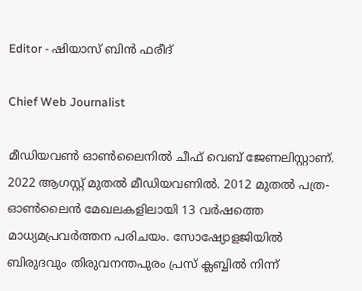Editor - ഷിയാസ് ബിന്‍ ഫരീദ്

Chief Web Journalist

മീഡിയവണ്‍ ഓണ്‍ലൈനില്‍ ചീഫ് വെബ് ജേണലിസ്റ്റാണ്. 2022 ആഗസ്റ്റ് മുതല്‍ മീഡിയവണില്‍. 2012 മുതല്‍ പത്ര- ഓണ്‍ലൈന്‍ മേഖലകളിലായി 13 വര്‍ഷത്തെ മാധ്യമപ്രവര്‍ത്തന പരിചയം. സോഷ്യോളജിയില്‍ ബിരുദവും തിരുവനന്തപുരം പ്രസ് ക്ലബ്ബില്‍ നിന്ന്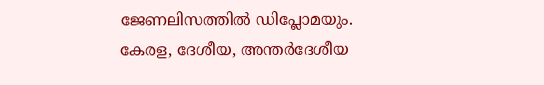ജേണലിസത്തില്‍ ഡിപ്ലോമയും. കേരള, ദേശീയ, അന്തര്‍ദേശീയ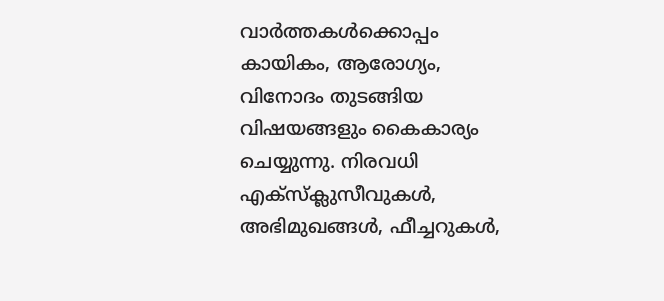വാര്‍ത്തകള്‍ക്കൊപ്പം കായികം, ആരോഗ്യം, വിനോദം തുടങ്ങിയ വിഷയങ്ങളും കൈകാര്യം ചെയ്യുന്നു. നിരവധി എക്സ്ക്ലുസീവുകള്‍, അഭിമുഖങ്ങള്‍, ഫീച്ചറുകള്‍,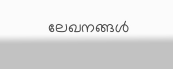ലേഖനങ്ങള്‍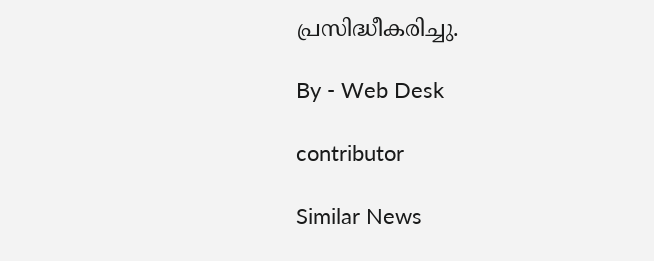പ്രസിദ്ധീകരിച്ചു.

By - Web Desk

contributor

Similar News